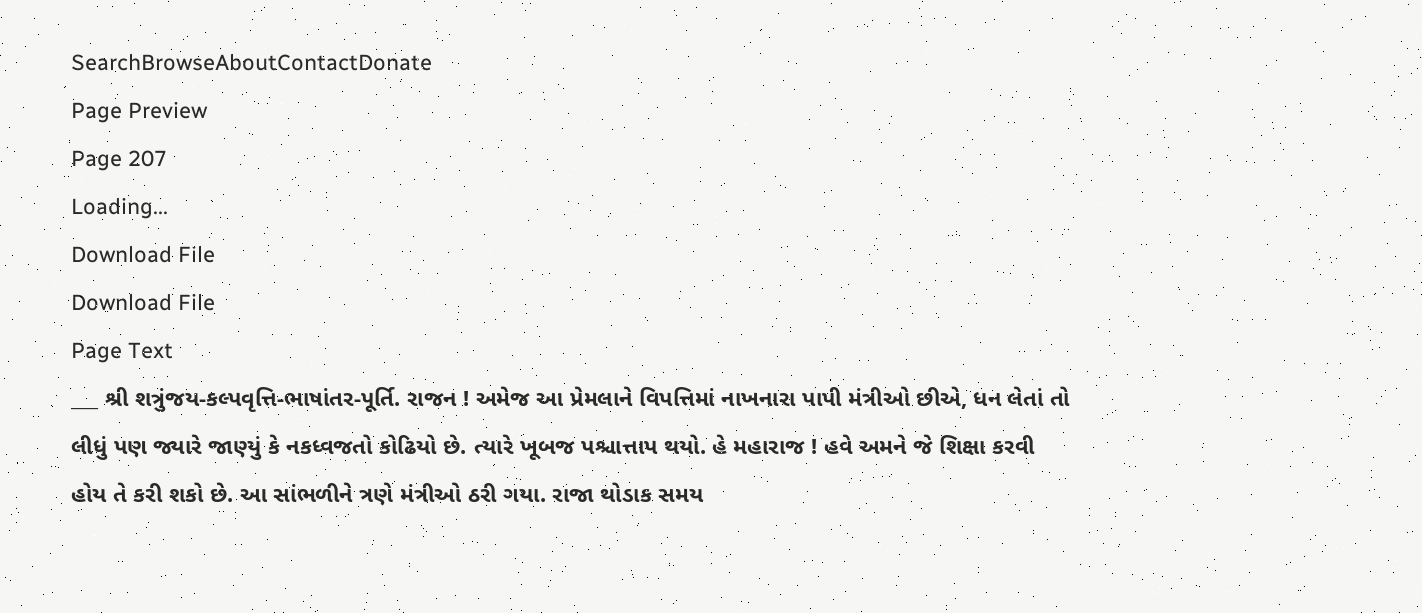SearchBrowseAboutContactDonate
Page Preview
Page 207
Loading...
Download File
Download File
Page Text
___ શ્રી શત્રુંજય-કલ્પવૃત્તિ-ભાષાંતર-પૂર્તિ. રાજન ! અમેજ આ પ્રેમલાને વિપત્તિમાં નાખનારા પાપી મંત્રીઓ છીએ, ધન લેતાં તો લીધું પણ જ્યારે જાણ્યું કે નકધ્વજતો કોઢિયો છે. ત્યારે ખૂબજ પશ્ચાત્તાપ થયો. હે મહારાજ ! હવે અમને જે શિક્ષા કરવી હોય તે કરી શકો છે. આ સાંભળીને ત્રણે મંત્રીઓ ઠરી ગયા. રાજા થોડાક સમય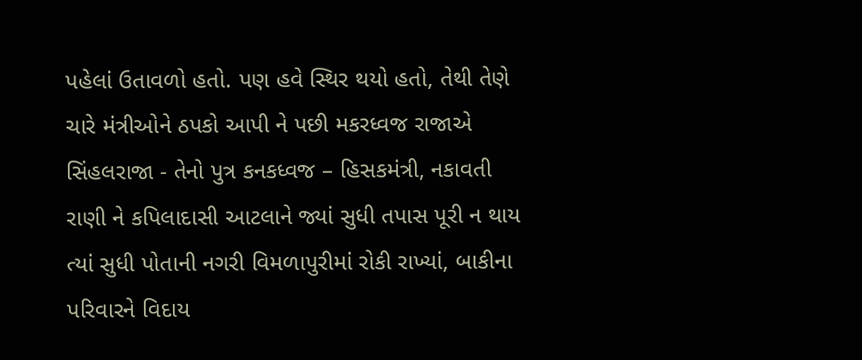પહેલાં ઉતાવળો હતો. પણ હવે સ્થિર થયો હતો, તેથી તેણે ચારે મંત્રીઓને ઠપકો આપી ને પછી મકરધ્વજ રાજાએ સિંહલરાજા - તેનો પુત્ર કનકધ્વજ – હિસકમંત્રી, નકાવતી રાણી ને કપિલાદાસી આટલાને જ્યાં સુધી તપાસ પૂરી ન થાય ત્યાં સુધી પોતાની નગરી વિમળાપુરીમાં રોકી રાખ્યાં, બાકીના પરિવારને વિદાય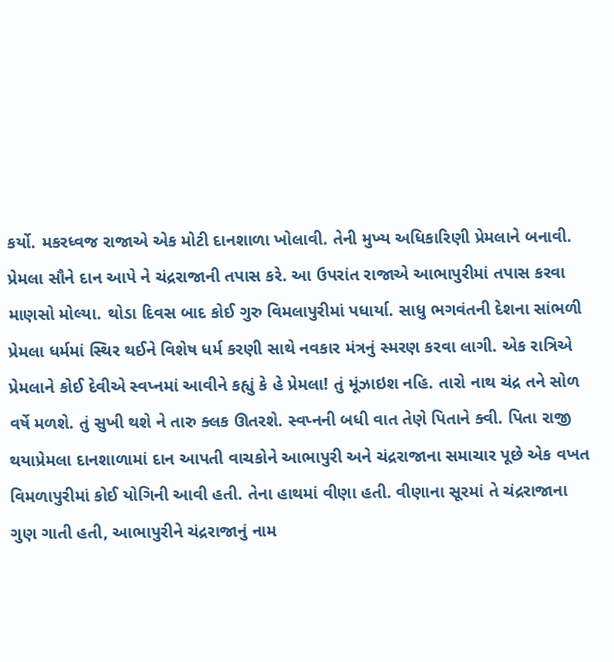કર્યો. મકરધ્વજ રાજાએ એક મોટી દાનશાળા ખોલાવી. તેની મુખ્ય અધિકારિણી પ્રેમલાને બનાવી. પ્રેમલા સૌને દાન આપે ને ચંદ્રરાજાની તપાસ કરે. આ ઉપરાંત રાજાએ આભાપુરીમાં તપાસ કરવા માણસો મોલ્યા. થોડા દિવસ બાદ કોઈ ગુરુ વિમલાપુરીમાં પધાર્યા. સાધુ ભગવંતની દેશના સાંભળી પ્રેમલા ધર્મમાં સ્થિર થઈને વિશેષ ધર્મ કરણી સાથે નવકાર મંત્રનું સ્મરણ કરવા લાગી. એક રાત્રિએ પ્રેમલાને કોઈ દેવીએ સ્વપ્નમાં આવીને કહ્યું કે હે પ્રેમલા! તું મૂંઝાઇશ નહિ. તારો નાથ ચંદ્ર તને સોળ વર્ષે મળશે. તું સુખી થશે ને તારુ ક્લક ઊતરશે. સ્વપ્નની બધી વાત તેણે પિતાને ક્વી. પિતા રાજી થયાપ્રેમલા દાનશાળામાં દાન આપતી વાચકોને આભાપુરી અને ચંદ્રરાજાના સમાચાર પૂછે એક વખત વિમળાપુરીમાં કોઈ યોગિની આવી હતી. તેના હાથમાં વીણા હતી. વીણાના સૂરમાં તે ચંદ્રરાજાના ગુણ ગાતી હતી, આભાપુરીને ચંદ્રરાજાનું નામ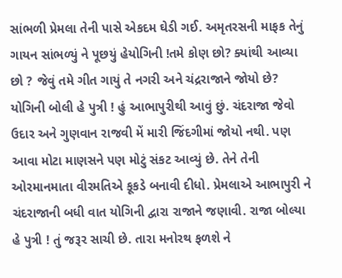સાંભળી પ્રેમલા તેની પાસે એકદમ ઘેડી ગઈ. અમૃતરસની માફક તેનું ગાયન સાંભળ્યું ને પૂછયું હેયોગિની !તમે કોણ છો? ક્યાંથી આવ્યા છો ? જેવું તમે ગીત ગાયું તે નગરી અને ચંદ્રરાજાને જોયો છે? યોગિની બોલી હે પુત્રી ! હું આભાપુરીથી આવું છું. ચંદરાજા જેવો ઉદાર અને ગુણવાન રાજવી મેં મારી જિંદગીમાં જોયો નથી. પણ આવા મોટા માણસને પણ મોટું સંકટ આવ્યું છે. તેને તેની ઓરમાનમાતા વીરમતિએ કૂકડે બનાવી દીધો. પ્રેમલાએ આભાપુરી ને ચંદરાજાની બધી વાત યોગિની દ્વારા રાજાને જણાવી. રાજા બોલ્યા હે પુત્રી ! તું જરૂર સાચી છે. તારા મનોરથ ફળશે ને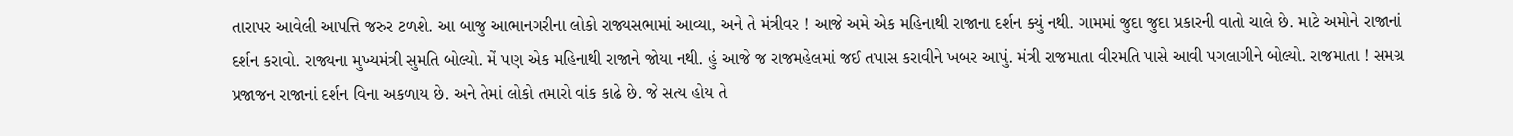તારાપર આવેલી આપત્તિ જરુર ટળશે. આ બાજુ આભાનગરીના લોકો રાજ્યસભામાં આવ્યા, અને તે મંત્રીવર ! આજે અમે એક મહિનાથી રાજાના દર્શન ક્યું નથી. ગામમાં જુદા જુદા પ્રકારની વાતો ચાલે છે. માટે અમોને રાજાનાં દર્શન કરાવો. રાજ્યના મુખ્યમંત્રી સુમતિ બોલ્યો. મેં પણ એક મહિનાથી રાજાને જોયા નથી. હું આજે જ રાજમહેલમાં જઈ તપાસ કરાવીને ખબર આપું. મંત્રી રાજમાતા વીરમતિ પાસે આવી પગલાગીને બોલ્યો. રાજમાતા ! સમગ્ર પ્રજાજન રાજાનાં દર્શન વિના અકળાય છે. અને તેમાં લોકો તમારો વાંક કાઢે છે. જે સત્ય હોય તે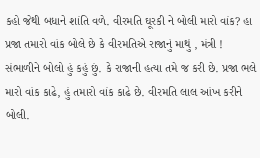કહો જેથી બધાને શાંતિ વળે. વીરમતિ ઘૂરકી ને બોલી મારો વાંક? હા પ્રજા તમારો વાંક બોલે છે કે વીરમતિએ રાજાનું માથું , મંત્રી ! સંભાળીને બોલો હું કહું છું. કે રાજાની હત્યા તમે જ કરી છે. પ્રજા ભલે મારો વાંક કાઢે, હું તમારો વાંક કાઢે છે. વીરમતિ લાલ આંખ કરીને બોલી.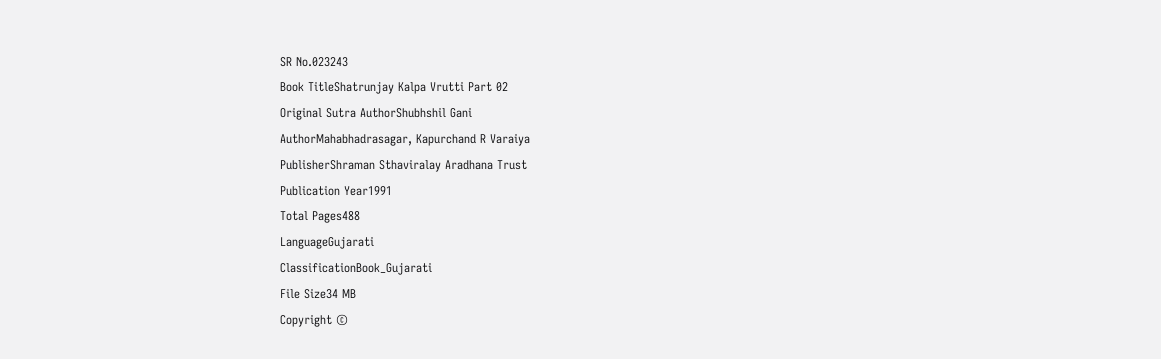SR No.023243
Book TitleShatrunjay Kalpa Vrutti Part 02
Original Sutra AuthorShubhshil Gani
AuthorMahabhadrasagar, Kapurchand R Varaiya
PublisherShraman Sthaviralay Aradhana Trust
Publication Year1991
Total Pages488
LanguageGujarati
ClassificationBook_Gujarati
File Size34 MB
Copyright ©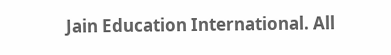Jain Education International. All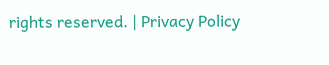rights reserved. | Privacy Policy